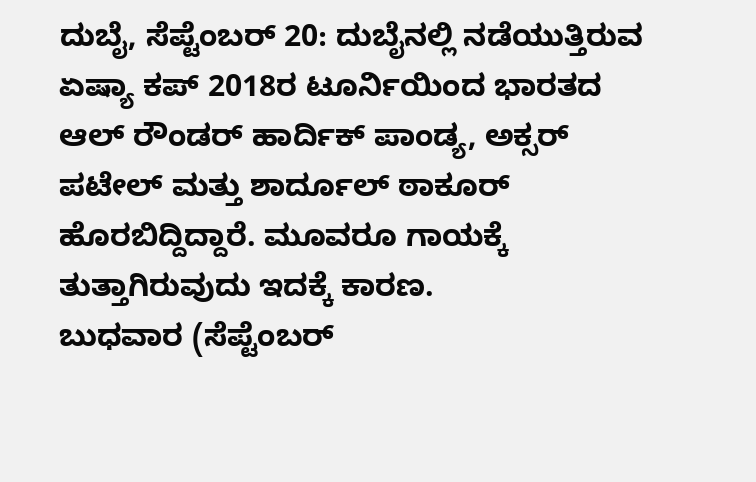ದುಬೈ, ಸೆಪ್ಟೆಂಬರ್ 20: ದುಬೈನಲ್ಲಿ ನಡೆಯುತ್ತಿರುವ ಏಷ್ಯಾ ಕಪ್ 2018ರ ಟೂರ್ನಿಯಿಂದ ಭಾರತದ ಆಲ್ ರೌಂಡರ್ ಹಾರ್ದಿಕ್ ಪಾಂಡ್ಯ, ಅಕ್ಸರ್ ಪಟೇಲ್ ಮತ್ತು ಶಾರ್ದೂಲ್ ಠಾಕೂರ್ ಹೊರಬಿದ್ದಿದ್ದಾರೆ. ಮೂವರೂ ಗಾಯಕ್ಕೆ ತುತ್ತಾಗಿರುವುದು ಇದಕ್ಕೆ ಕಾರಣ.
ಬುಧವಾರ (ಸೆಪ್ಟೆಂಬರ್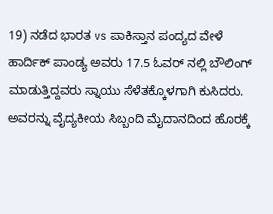19) ನಡೆದ ಭಾರತ vs ಪಾಕಿಸ್ತಾನ ಪಂದ್ಯದ ವೇಳೆ ಹಾರ್ದಿಕ್ ಪಾಂಡ್ಯ ಅವರು 17.5 ಓವರ್ ನಲ್ಲಿ ಬೌಲಿಂಗ್ ಮಾಡುತ್ತಿದ್ದವರು ಸ್ನಾಯು ಸೆಳೆತಕ್ಕೊಳಗಾಗಿ ಕುಸಿದರು. ಅವರನ್ನು ವೈದ್ಯಕೀಯ ಸಿಬ್ಬಂದಿ ಮೈದಾನದಿಂದ ಹೊರಕ್ಕೆ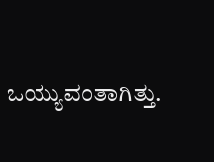ಒಯ್ಯುವಂತಾಗಿತ್ತು.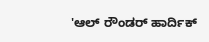'ಆಲ್ ರೌಂಡರ್ ಹಾರ್ದಿಕ್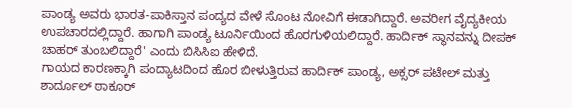ಪಾಂಡ್ಯ ಅವರು ಭಾರತ-ಪಾಕಿಸ್ತಾನ ಪಂದ್ಯದ ವೇಳೆ ಸೊಂಟ ನೋವಿಗೆ ಈಡಾಗಿದ್ದಾರೆ. ಅವರೀಗ ವೈದ್ಯಕೀಯ ಉಪಚಾರದಲ್ಲಿದ್ದಾರೆ. ಹಾಗಾಗಿ ಪಾಂಡ್ಯ ಟೂರ್ನಿಯಿಂದ ಹೊರಗುಳಿಯಲಿದ್ದಾರೆ. ಹಾರ್ದಿಕ್ ಸ್ಥಾನವನ್ನು ದೀಪಕ್ ಚಾಹರ್ ತುಂಬಲಿದ್ದಾರೆ' ಎಂದು ಬಿಸಿಸಿಐ ಹೇಳಿದೆ.
ಗಾಯದ ಕಾರಣಕ್ಕಾಗಿ ಪಂದ್ಯಾಟದಿಂದ ಹೊರ ಬೀಳುತ್ತಿರುವ ಹಾರ್ದಿಕ್ ಪಾಂಡ್ಯ, ಅಕ್ಸರ್ ಪಟೇಲ್ ಮತ್ತು ಶಾರ್ದೂಲ್ ಠಾಕೂರ್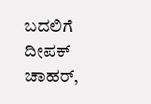ಬದಲಿಗೆ ದೀಪಕ್ ಚಾಹರ್,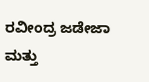ರವೀಂದ್ರ ಜಡೇಜಾ ಮತ್ತು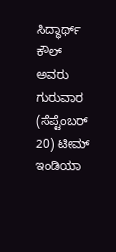ಸಿದ್ಧಾರ್ಥ್ ಕೌಲ್ ಅವರು ಗುರುವಾರ (ಸೆಪ್ಟೆಂಬರ್ 20) ಟೀಮ್ ಇಂಡಿಯಾ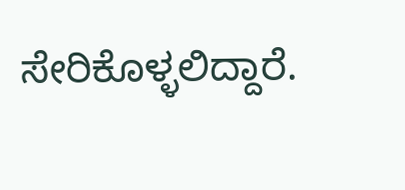ಸೇರಿಕೊಳ್ಳಲಿದ್ದಾರೆ.